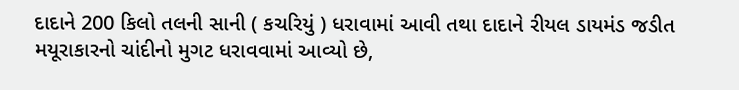દાદાને 200 કિલો તલની સાની ( કચરિયું ) ધરાવામાં આવી તથા દાદાને રીયલ ડાયમંડ જડીત મયૂરાકારનો ચાંદીનો મુગટ ધરાવવામાં આવ્યો છે,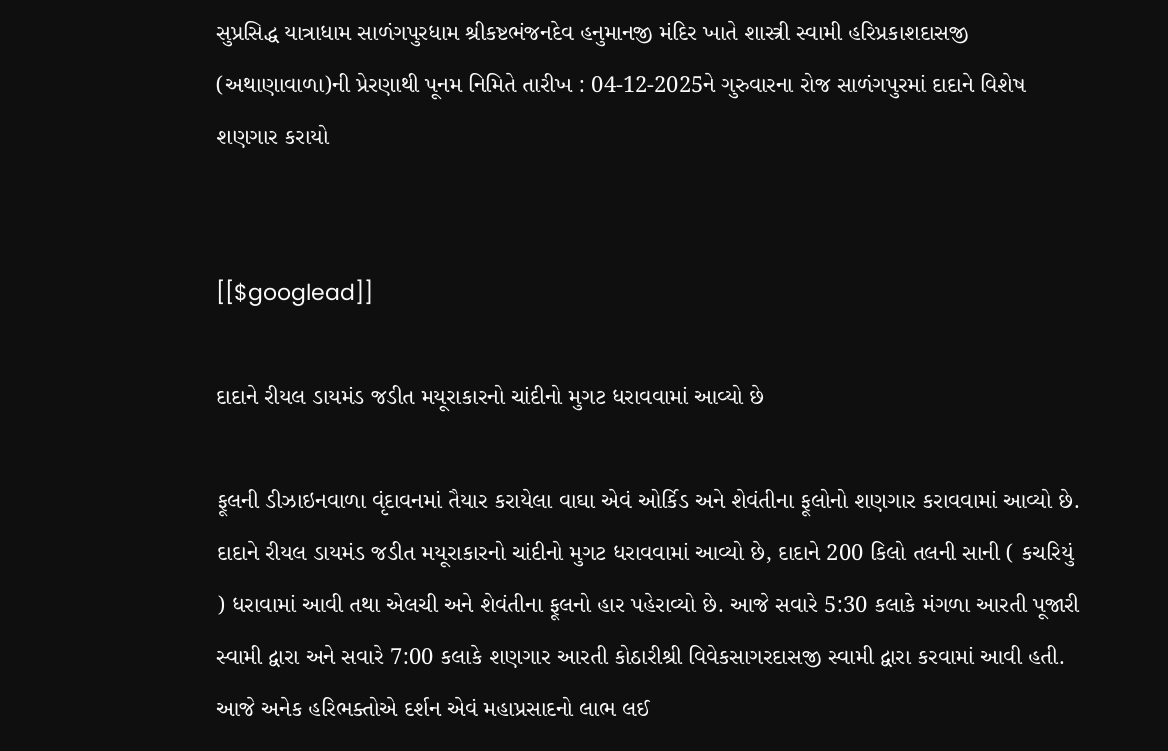સુપ્રસિદ્ધ યાત્રાધામ સાળંગપુરધામ શ્રીકષ્ટભંજનદેવ હનુમાનજી મંદિર ખાતે શાસ્ત્રી સ્વામી હરિપ્રકાશદાસજી (અથાણાવાળા)ની પ્રેરણાથી પૂનમ નિમિતે તારીખ : 04-12-2025ને ગુરુવારના રોજ સાળંગપુરમાં દાદાને વિશેષ શણગાર કરાયો


[[$googlead]]

દાદાને રીયલ ડાયમંડ જડીત મયૂરાકારનો ચાંદીનો મુગટ ધરાવવામાં આવ્યો છે

ફૂલની ડીઝાઇનવાળા વૃંદાવનમાં તૈયાર કરાયેલા વાઘા એવં ઓર્કિડ અને શેવંતીના ફૂલોનો શણગાર કરાવવામાં આવ્યો છે. દાદાને રીયલ ડાયમંડ જડીત મયૂરાકારનો ચાંદીનો મુગટ ધરાવવામાં આવ્યો છે, દાદાને 200 કિલો તલની સાની ( કચરિયું ) ધરાવામાં આવી તથા એલચી અને શેવંતીના ફૂલનો હાર પહેરાવ્યો છે. આજે સવારે 5:30 કલાકે મંગળા આરતી પૂજારી સ્વામી દ્વારા અને સવારે 7:00 કલાકે શણગાર આરતી કોઠારીશ્રી વિવેકસાગરદાસજી સ્વામી દ્વારા કરવામાં આવી હતી. આજે અનેક હરિભક્તોએ દર્શન એવં મહાપ્રસાદનો લાભ લઈ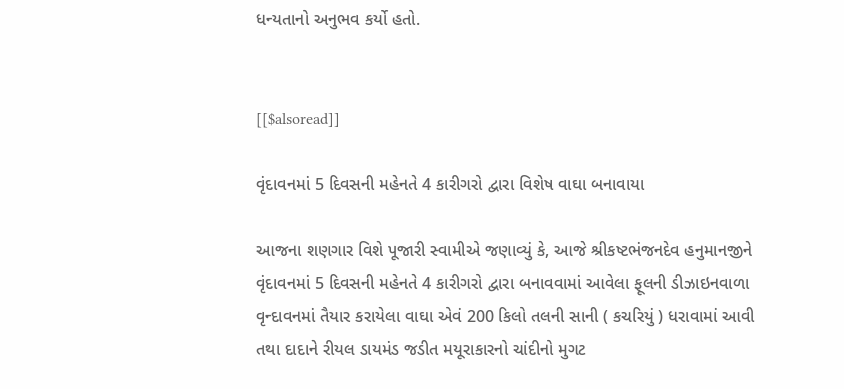ધન્યતાનો અનુભવ કર્યો હતો.


[[$alsoread]]

વૃંદાવનમાં 5 દિવસની મહેનતે 4 કારીગરો દ્વારા વિશેષ વાઘા બનાવાયા

આજના શણગાર વિશે પૂજારી સ્વામીએ જણાવ્યું કે, આજે શ્રીકષ્ટભંજનદેવ હનુમાનજીને વૃંદાવનમાં 5 દિવસની મહેનતે 4 કારીગરો દ્વારા બનાવવામાં આવેલા ફૂલની ડીઝાઇનવાળા વૃન્દાવનમાં તૈયાર કરાયેલા વાઘા એવં 200 કિલો તલની સાની ( કચરિયું ) ધરાવામાં આવી તથા દાદાને રીયલ ડાયમંડ જડીત મયૂરાકારનો ચાંદીનો મુગટ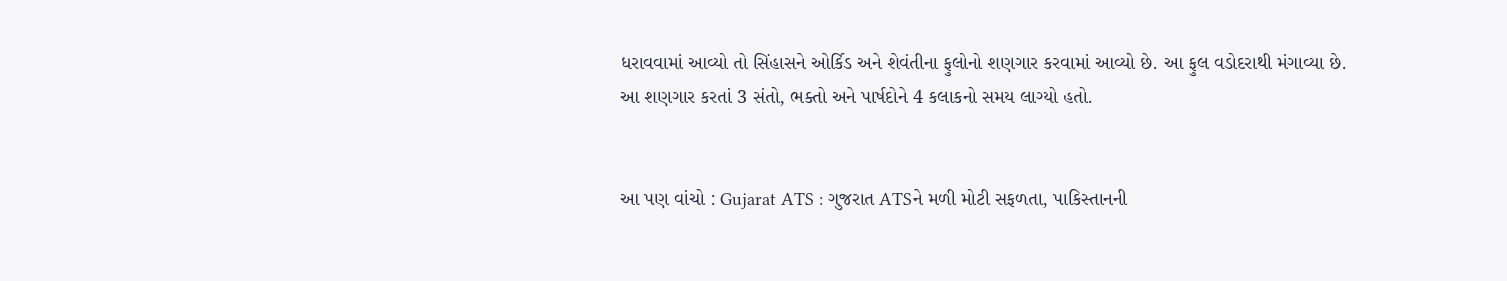ધરાવવામાં આવ્યો તો સિંહાસને ઓર્કિડ અને શેવંતીના ફુલોનો શણગાર કરવામાં આવ્યો છે. આ ફુલ વડોદરાથી મંગાવ્યા છે. આ શણગાર કરતાં 3 સંતો, ભક્તો અને પાર્ષદોને 4 કલાકનો સમય લાગ્યો હતો.


આ પણ વાંચો : Gujarat ATS : ગુજરાત ATSને મળી મોટી સફળતા, પાકિસ્તાનની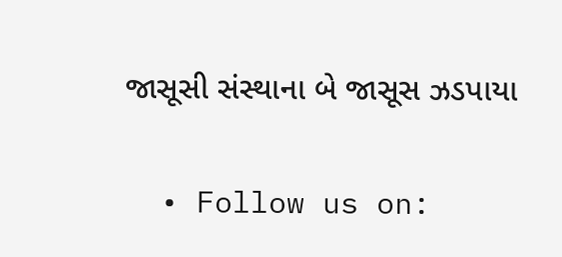જાસૂસી સંસ્થાના બે જાસૂસ ઝડપાયા


  • Follow us on: